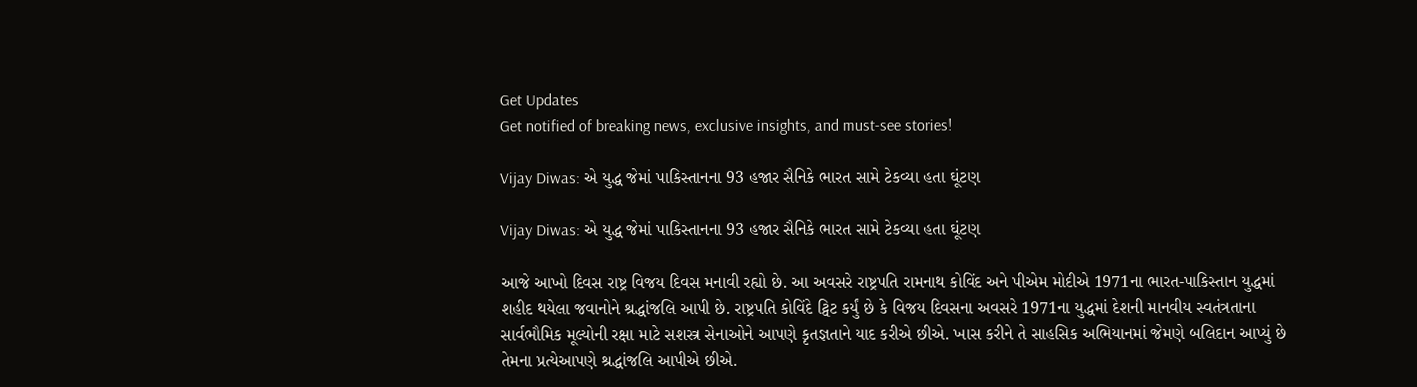Get Updates
Get notified of breaking news, exclusive insights, and must-see stories!

Vijay Diwas: એ યુદ્ધ જેમાં પાકિસ્તાનના 93 હજાર સૈનિકે ભારત સામે ટેકવ્યા હતા ઘૂંટણ

Vijay Diwas: એ યુદ્ધ જેમાં પાકિસ્તાનના 93 હજાર સૈનિકે ભારત સામે ટેકવ્યા હતા ઘૂંટણ

આજે આખો દિવસ રાષ્ટ્ર વિજય દિવસ મનાવી રહ્યો છે. આ અવસરે રાષ્ટ્રપતિ રામનાથ કોવિંદ અને પીએમ મોદીએ 1971ના ભારત-પાકિસ્તાન યુદ્ધમાં શહીદ થયેલા જવાનોને શ્રદ્ધાંજલિ આપી છે. રાષ્ટ્રપતિ કોવિંદે ટ્વિટ કર્યું છે કે વિજય દિવસના અવસરે 1971ના યુદ્ધમાં દેશની માનવીય સ્વતંત્રતાના સાર્વભૌમિક મૂલ્યોની રક્ષા માટે સશસ્ત્ર સેનાઓને આપણે કૃતજ્ઞતાને યાદ કરીએ છીએ. ખાસ કરીને તે સાહસિક અભિયાનમાં જેમણે બલિદાન આપ્યું છે તેમના પ્રત્યેઆપણે શ્રદ્ધાંજલિ આપીએ છીએ.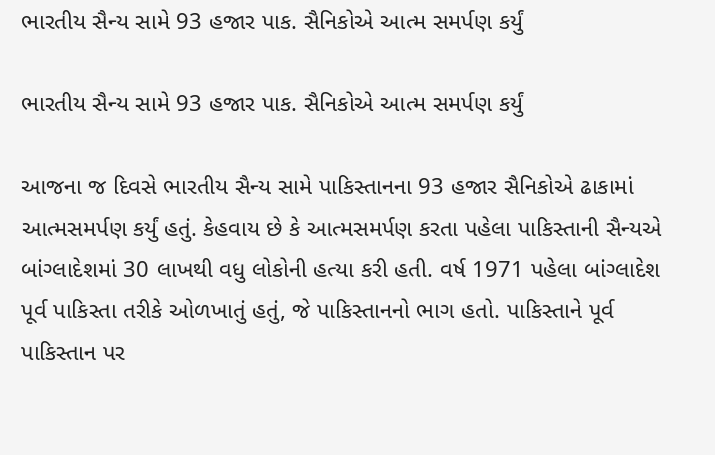ભારતીય સૈન્ય સામે 93 હજાર પાક. સૈનિકોએ આત્મ સમર્પણ કર્યું

ભારતીય સૈન્ય સામે 93 હજાર પાક. સૈનિકોએ આત્મ સમર્પણ કર્યું

આજના જ દિવસે ભારતીય સૈન્ય સામે પાકિસ્તાનના 93 હજાર સૈનિકોએ ઢાકામાં આત્મસમર્પણ કર્યું હતું. કેહવાય છે કે આત્મસમર્પણ કરતા પહેલા પાકિસ્તાની સૈન્યએ બાંગ્લાદેશમાં 30 લાખથી વધુ લોકોની હત્યા કરી હતી. વર્ષ 1971 પહેલા બાંગ્લાદેશ પૂર્વ પાકિસ્તા તરીકે ઓળખાતું હતું, જે પાકિસ્તાનનો ભાગ હતો. પાકિસ્તાને પૂર્વ પાકિસ્તાન પર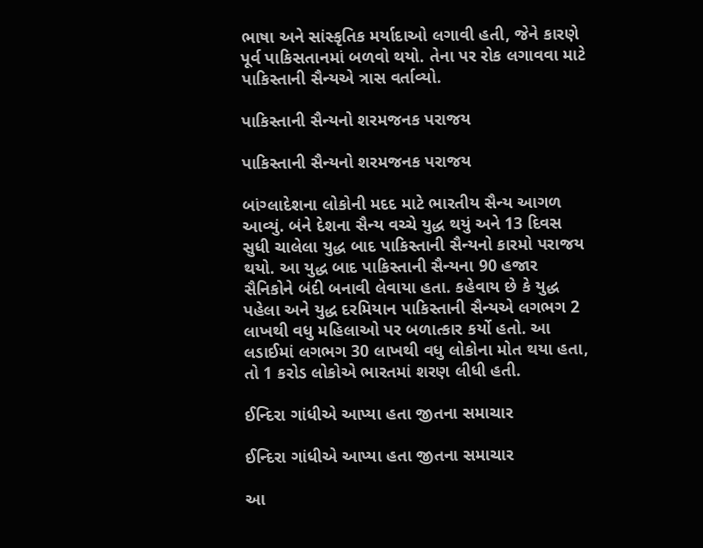ભાષા અને સાંસ્કૃતિક મર્યાદાઓ લગાવી હતી, જેને કારણે પૂર્વ પાકિસતાનમાં બળવો થયો. તેના પર રોક લગાવવા માટે પાકિસ્તાની સૈન્યએ ત્રાસ વર્તાવ્યો.

પાકિસ્તાની સૈન્યનો શરમજનક પરાજય

પાકિસ્તાની સૈન્યનો શરમજનક પરાજય

બાંગ્લાદેશના લોકોની મદદ માટે ભારતીય સૈન્ય આગળ આવ્યું. બંને દેશના સૈન્ય વચ્ચે યુદ્ધ થયું અને 13 દિવસ સુધી ચાલેલા યુદ્ધ બાદ પાકિસ્તાની સૈન્યનો કારમો પરાજય થયો. આ યુદ્ધ બાદ પાકિસ્તાની સૈન્યના 90 હજાર સૈનિકોને બંદી બનાવી લેવાયા હતા. કહેવાય છે કે યુદ્ધ પહેલા અને યુદ્ધ દરમિયાન પાકિસ્તાની સૈન્યએ લગભગ 2 લાખથી વધુ મહિલાઓ પર બળાત્કાર કર્યો હતો. આ લડાઈમાં લગભગ 30 લાખથી વધુ લોકોના મોત થયા હતા, તો 1 કરોડ લોકોએ ભારતમાં શરણ લીધી હતી.

ઈન્દિરા ગાંધીએ આપ્યા હતા જીતના સમાચાર

ઈન્દિરા ગાંધીએ આપ્યા હતા જીતના સમાચાર

આ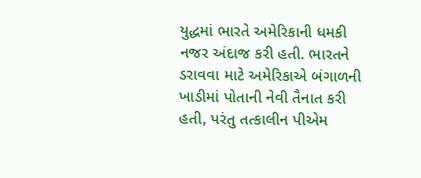યુદ્ધમાં ભારતે અમેરિકાની ધમકી નજર અંદાજ કરી હતી. ભારતને ડરાવવા માટે અમેરિકાએ બંગાળની ખાડીમાં પોતાની નેવી તૈનાત કરી હતી, પરંતુ તત્કાલીન પીએમ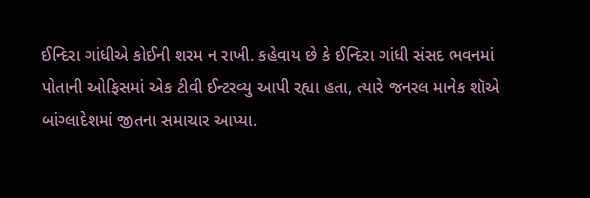ઈન્દિરા ગાંધીએ કોઈની શરમ ન રાખી. કહેવાય છે કે ઈન્દિરા ગાંધી સંસદ ભવનમાં પોતાની ઓફિસમાં એક ટીવી ઈન્ટરવ્યુ આપી રહ્યા હતા, ત્યારે જનરલ માનેક શૉએ બાંગ્લાદેશમાં જીતના સમાચાર આપ્યા.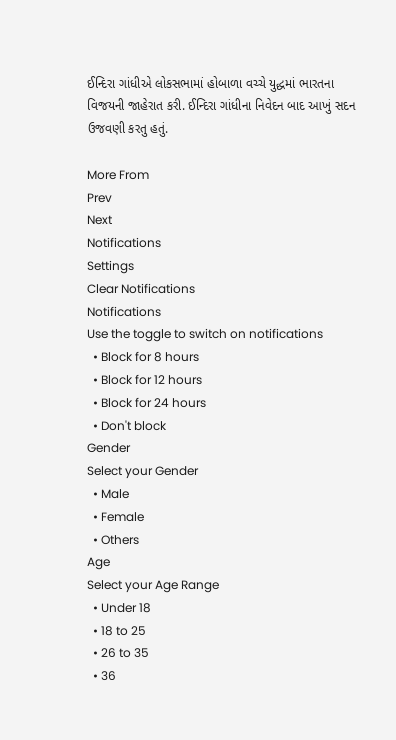ઈન્દિરા ગાંધીએ લોકસભામાં હોબાળા વચ્ચે યુદ્ધમાં ભારતના વિજયની જાહેરાત કરી. ઈન્દિરા ગાંધીના નિવેદન બાદ આખું સદન ઉજવણી કરતુ હતું.

More From
Prev
Next
Notifications
Settings
Clear Notifications
Notifications
Use the toggle to switch on notifications
  • Block for 8 hours
  • Block for 12 hours
  • Block for 24 hours
  • Don't block
Gender
Select your Gender
  • Male
  • Female
  • Others
Age
Select your Age Range
  • Under 18
  • 18 to 25
  • 26 to 35
  • 36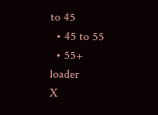to 45
  • 45 to 55
  • 55+
loader
X